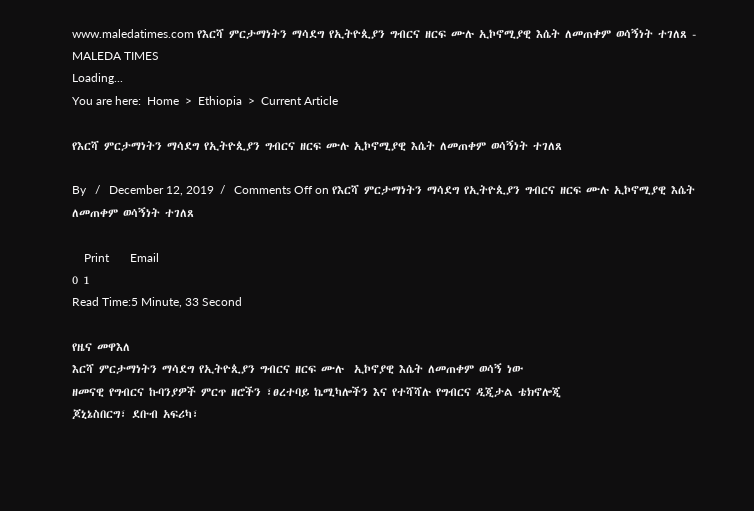www.maledatimes.com የእርሻ ምርታማነትን ማሳደግ የኢትዮጲያን ግብርና ዘርፍ ሙሉ ኢኮኖሚያዊ እሴት ለመጠቀም ወሳኝነት ተገለጸ - MALEDA TIMES
Loading...
You are here:  Home  >  Ethiopia  >  Current Article

የእርሻ ምርታማነትን ማሳደግ የኢትዮጲያን ግብርና ዘርፍ ሙሉ ኢኮኖሚያዊ እሴት ለመጠቀም ወሳኝነት ተገለጸ

By   /   December 12, 2019  /   Comments Off on የእርሻ ምርታማነትን ማሳደግ የኢትዮጲያን ግብርና ዘርፍ ሙሉ ኢኮኖሚያዊ እሴት ለመጠቀም ወሳኝነት ተገለጸ

    Print       Email
0 1
Read Time:5 Minute, 33 Second

የዜና መዋእለ
እርሻ ምርታማነትን ማሳደግ የኢትዮጲያን ግብርና ዘርፍ ሙሉ  ኢኮኖያዊ እሴት ለመጠቀም ወሳኝ ነው
ዘመናዊ የግብርና ኩባንያዎች ምርጥ ዘሮችን ፣ፀረተባይ ኬሚካሎችን እና የተሻሻሉ የግብርና ዲጂታል ቴክኖሎጂ
ጆኒኔስበርግ፣ ደቡብ አፍሪካ፣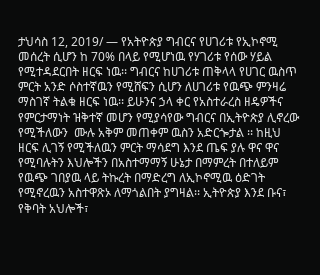ታህሳስ 12, 2019/ — የአትዮጵያ ግብርና የሀገሪቱ የኢኮኖሚ መሰረት ሲሆን ከ 70% በላይ የሚሆነዉ የሃገሪቱ የሰው ሃይል የሚተዳደርበት ዘርፍ ነዉ፡፡ ግብርና ከሀገሪቱ ጠቅላላ የሀገር ዉስጥ ምርት አንድ ሶስተኛዉን የሚሸፍን ሲሆን ለሀገሪቱ የዉጭ ምንዛሬ  ማስገኛ ትልቁ ዘርፍ ነዉ፡፡ ይሁንና ኃላ ቀር የአስተራረስ ዘዴዎችና የምርታማነት ዝቅተኛ መሆን የሚያሳየው ግብርና በኢትዮጵያ ሊኖረው የሚችለውን  ሙሉ አቅም መጠቀም ዉስን አድርጐታል ፡፡ ከዚህ ዘርፍ ሊገኝ የሚችለዉን ምርት ማሳደግ እንደ ጤፍ ያሉ ዋና ዋና የሚባሉትን እህሎችን በአስተማማኝ ሁኔታ በማምረት በተለይም የዉጭ ገበያዉ ላይ ትኩረት በማድረግ ለኢኮኖሚዉ ዕድገት የሚኖረዉን አስተዋጽኦ ለማጎልበት ያግዛል፡፡ ኢትዮጵያ እንደ ቡና፣ የቅባት አህሎች፣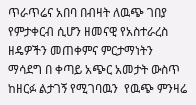ጥራጥሬና አበባ በብዛት ለዉጭ ገበያ የምታቀርብ ሲሆን ዘመናዊ የአስተራረስ ዘዴዎችን መጠቀምና ምርታማነትን ማሳደግ በ ቀጣይ አጭር አመታት ውስጥ ከዘርፉ ልታገኝ የሚገባዉን  የዉጭ ምንዛሬ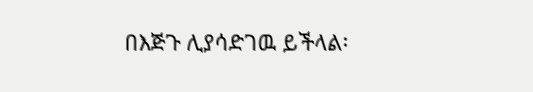በእጅጉ ሊያሳድገዉ ይችላል፡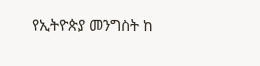የኢትዮጵያ መንግስት ከ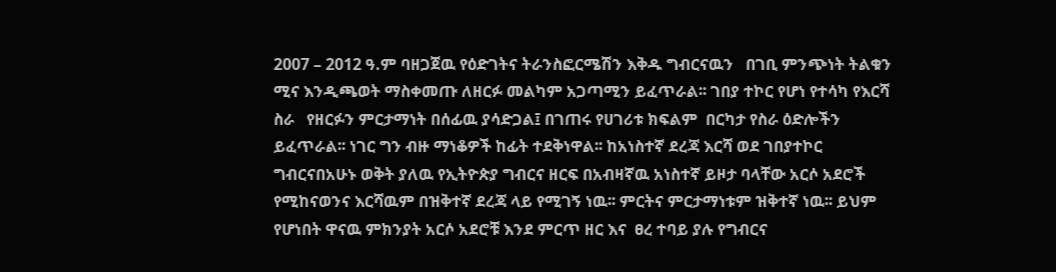2007 – 2012 ዓ.ም ባዘጋጀዉ የዕድገትና ትራንስፎርሜሽን እቅዱ ግብርናዉን   በገቢ ምንጭነት ትልቁን ሚና እንዲጫወት ማስቀመጡ ለዘርፉ መልካም አጋጣሚን ይፈጥራል፡፡ ገበያ ተኮር የሆነ የተሳካ የእርሻ ስራ   የዘርፉን ምርታማነት በሰፊዉ ያሳድጋል፤ በገጠሩ የሀገሪቱ ክፍልም  በርካታ የስራ ዕድሎችን ይፈጥራል፡፡ ነገር ግን ብዙ ማነቆዎች ከፊት ተደቅነዋል፡፡ ከአነስተኛ ደረጃ እርሻ ወደ ገበያተኮር ግብርናበአሁኑ ወቅት ያለዉ የኢትዮጵያ ግብርና ዘርፍ በአብዛኛዉ አነስተኛ ይዞታ ባላቸው አርሶ አደሮች የሚከናወንና እርሻዉም በዝቅተኛ ደረጃ ላይ የሚገኝ ነዉ፡፡ ምርትና ምርታማነቱም ዝቅተኛ ነዉ፡፡ ይህም የሆነበት ዋናዉ ምክንያት አርሶ አደሮቹ እንደ ምርጥ ዘር እና  ፀረ ተባይ ያሉ የግብርና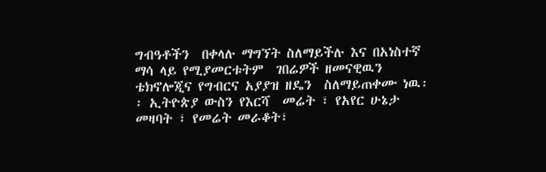ግብዓቶችን  በቀላሉ ማግኘት ስለማይችሉ እና በአነስተኛ ማሳ ላይ የሚያመርቱትም  ገበሬዎች ዘመናዊዉን ቴክኖሎጂና የግብርና አያያዝ ዘዴን  ስለማይጠቀሙ ነዉ፡፡ ኢትዮጵያ ውስን የእርሻ  መሬት ፣ የአየር ሁኔታ መዛባት ፣ የመሬት መራቆት፣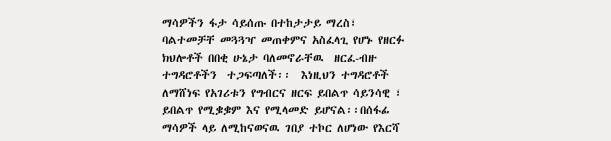ማሳዎችን ፋታ ሳይሰጡ በተከታታይ ማረስ፣ ባልተመቻቸ መጓጓዣ መጠቀምና አስፈላጊ የሆኑ የዘርፉ ክህሎቶች በበቂ ሁኔታ ባለመኖራቸዉ  ዘርፈ-ብዙ  ተግዳሮቶችን  ተጋፍጣለች፡፡  እነዚህን ተግዳሮቶች ለማሸነፍ የአገሪቱን የግብርና ዘርፍ ይበልጥ ሳይንሳዊ ፣ ይበልጥ የሚቌቌም እና የሚላመድ ይሆናል፡፡በሰፋፊ ማሳዎች ላይ ለሚከናወናዉ ገበያ ተኮር ለሆነው የእርሻ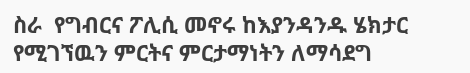ስራ  የግብርና ፖሊሲ መኖሩ ከእያንዳንዱ ሄክታር የሚገኘዉን ምርትና ምርታማነትን ለማሳደግ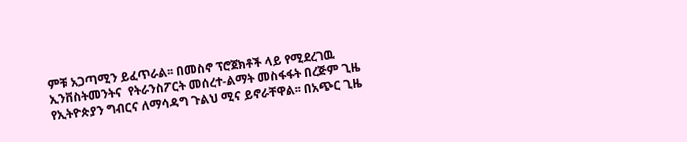ምቹ አጋጣሚን ይፈጥራል፡፡ በመስኖ ፕሮጀክቶች ላይ የሚደረገዉ ኢንቨስትመንትና  የትራንስፖርት መሰረተ-ልማት መስፋፋት በረጅም ጊዜ የኢትዮጵያን ግብርና ለማሳዳግ ጉልህ ሚና ይኖራቸዋል፡፡ በአጭር ጊዜ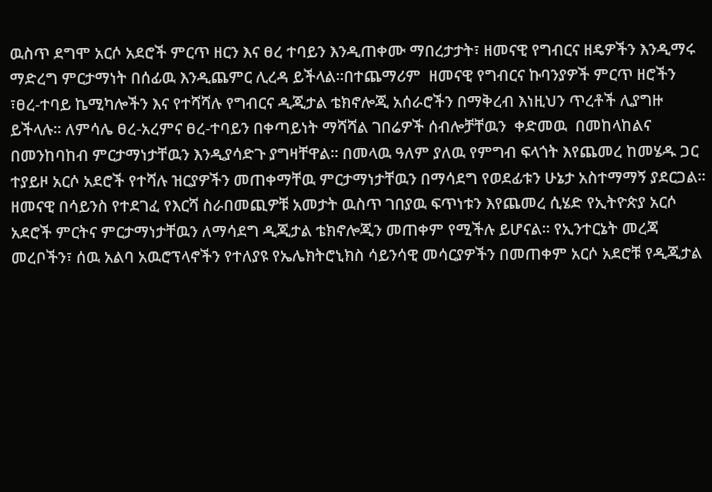ዉስጥ ደግሞ አርሶ አደሮች ምርጥ ዘርን እና ፀረ ተባይን እንዲጠቀሙ ማበረታታት፣ ዘመናዊ የግብርና ዘዴዎችን እንዲማሩ ማድረግ ምርታማነት በሰፊዉ እንዲጨምር ሊረዳ ይችላል፡፡በተጨማሪም  ዘመናዊ የግብርና ኩባንያዎች ምርጥ ዘሮችን ፣ፀረ-ተባይ ኬሚካሎችን እና የተሻሻሉ የግብርና ዲጂታል ቴክኖሎጂ አሰራሮችን በማቅረብ እነዚህን ጥረቶች ሊያግዙ ይችላሉ፡፡ ለምሳሌ ፀረ-አረምና ፀረ-ተባይን በቀጣይነት ማሻሻል ገበሬዎች ሰብሎቻቸዉን  ቀድመዉ  በመከላከልና በመንከባከብ ምርታማነታቸዉን እንዲያሳድጉ ያግዛቸዋል፡፡ በመላዉ ዓለም ያለዉ የምግብ ፍላጎት እየጨመረ ከመሄዱ ጋር ተያይዞ አርሶ አደሮች የተሻሉ ዝርያዎችን መጠቀማቸዉ ምርታማነታቸዉን በማሳደግ የወደፊቱን ሁኔታ አስተማማኝ ያደርጋል፡፡ ዘመናዊ በሳይንስ የተደገፈ የእርሻ ስራበመጪዎቹ አመታት ዉስጥ ገበያዉ ፍጥነቱን እየጨመረ ሲሄድ የኢትዮጵያ አርሶ አደሮች ምርትና ምርታማነታቸዉን ለማሳደግ ዲጂታል ቴክኖሎጂን መጠቀም የሚችሉ ይሆናል፡፡ የኢንተርኔት መረጃ መረቦችን፣ ሰዉ አልባ አዉሮፕላኖችን የተለያዩ የኤሌክትሮኒክስ ሳይንሳዊ መሳርያዎችን በመጠቀም አርሶ አደሮቹ የዲጂታል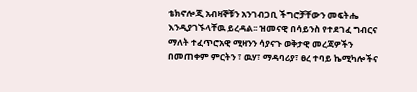ቴክኖሎጂ አብዛኞቹን አንገብጋቢ ችግሮቻቸውን መፍትሔ እንዲያገኙላቸዉ ይረዳል፡፡ ዝመናዊ በሳይንስ የተደገፈ ግብርና ማለት ተፈጥሮአዊ ሚዛንን ሳያናጉ ወቅታዊ መረጃዎችን በመጠቀም ምርትን ፣ ዉሃ፣ ማዳባሪያ፣ ፀረ ተባይ ኬሚካሎችና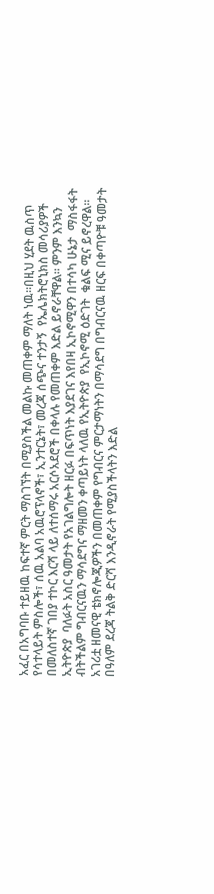አፈር በአግባቡ ተይዘዉ ከፍተኛ ምርት ማስገኘት በሚያስችል መልኩ መጠቀም ማለት ነዉ፡፡በዚህ ሂደት ዉስጥ የሳተላይት ምስሎች፣ ሰዉ አልባ አዉሮፕላኖች፣ ኢንተርኔት፣ መረጃ ሰጭና ተንታኝ  የኤሌክትሮኒክስ መሳሪያዎች በመለስተኛ ገበያ ተኮር እርሻ ላይ ለተሰማሩ አርሶአደሮች በቀላሉ የመጠቀም እድል ይኖራቸዋል፡፡ ምንም እንኳን ኢትዮጵያ  ባለፉት አስር ዓመታት የአገልግሎት ዘርፉ በፍጥነት እያደገና እየበዛ ኢኮኖሚዋን በተሳካ ሁኔታ  ማስፋፋት ብትችልም ግብርናዉን ማሳደግና ማዘመን ቀጣይነት ላለዉ የኢትዮጵያ  የኢኮኖሚ ዕድገት  ቁልፍ ሚና ይኖረዋል። አገሪቷ ዘመናዊ ቴክኖሎጂዎችን በመጠቀም የግብርና ምርታማነትን በማሳደግ በግብርናዉ ዘርፍ በቀጣዮቹ ዓመታት  በዓለም ደረጃ ትልቅ ድርሻ እንዲኖራት የሚያስችላትን እድል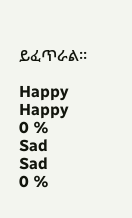ይፈጥራል፡፡

Happy
Happy
0 %
Sad
Sad
0 %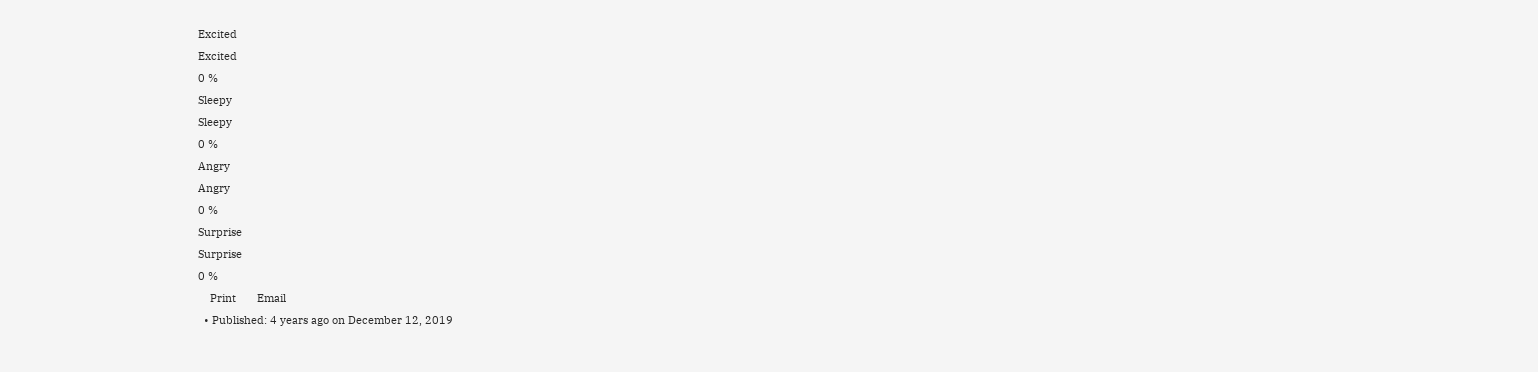Excited
Excited
0 %
Sleepy
Sleepy
0 %
Angry
Angry
0 %
Surprise
Surprise
0 %
    Print       Email
  • Published: 4 years ago on December 12, 2019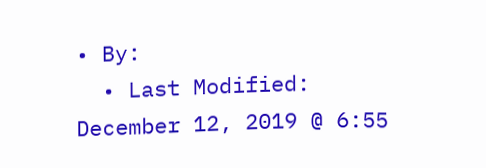• By:
  • Last Modified: December 12, 2019 @ 6:55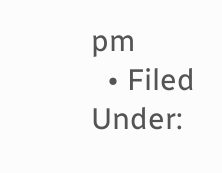pm
  • Filed Under: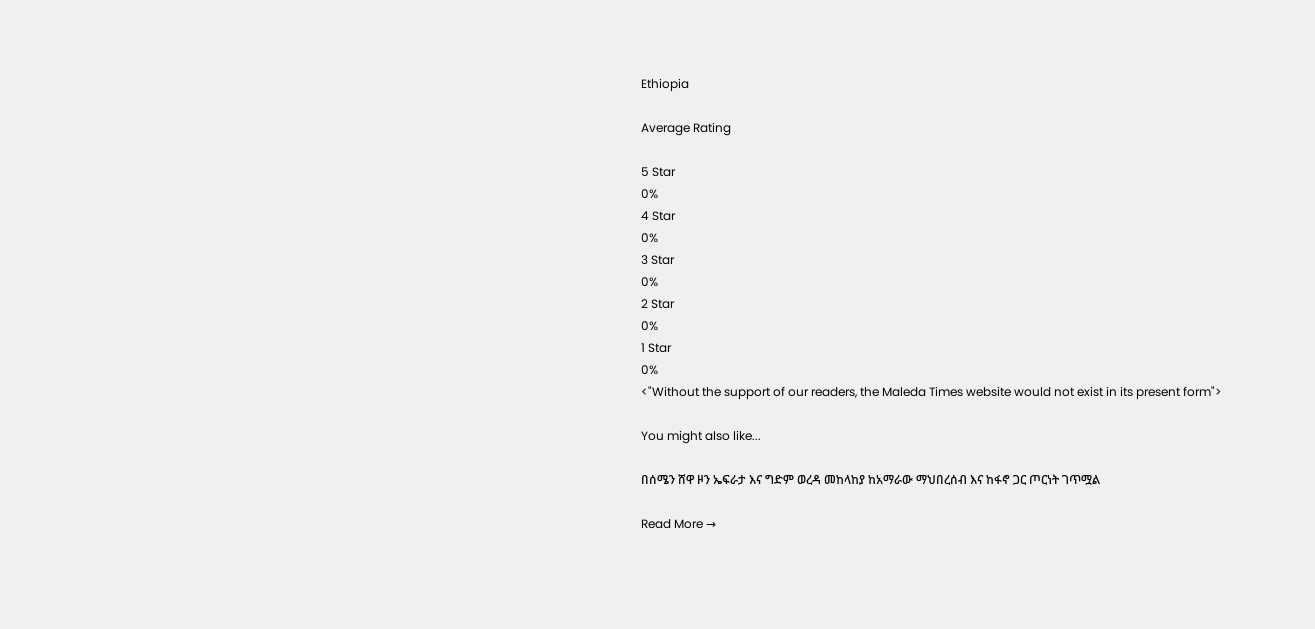Ethiopia

Average Rating

5 Star
0%
4 Star
0%
3 Star
0%
2 Star
0%
1 Star
0%
<"Without the support of our readers, the Maleda Times website would not exist in its present form">

You might also like...

በሰሜን ሸዋ ዞን ኤፍራታ እና ግድም ወረዳ መከላከያ ከአማራው ማህበረሰብ እና ከፋኖ ጋር ጦርነት ገጥሟል

Read More →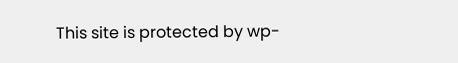This site is protected by wp-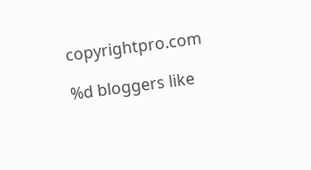copyrightpro.com

%d bloggers like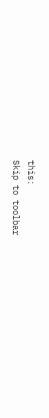this:
Skip to toolbar